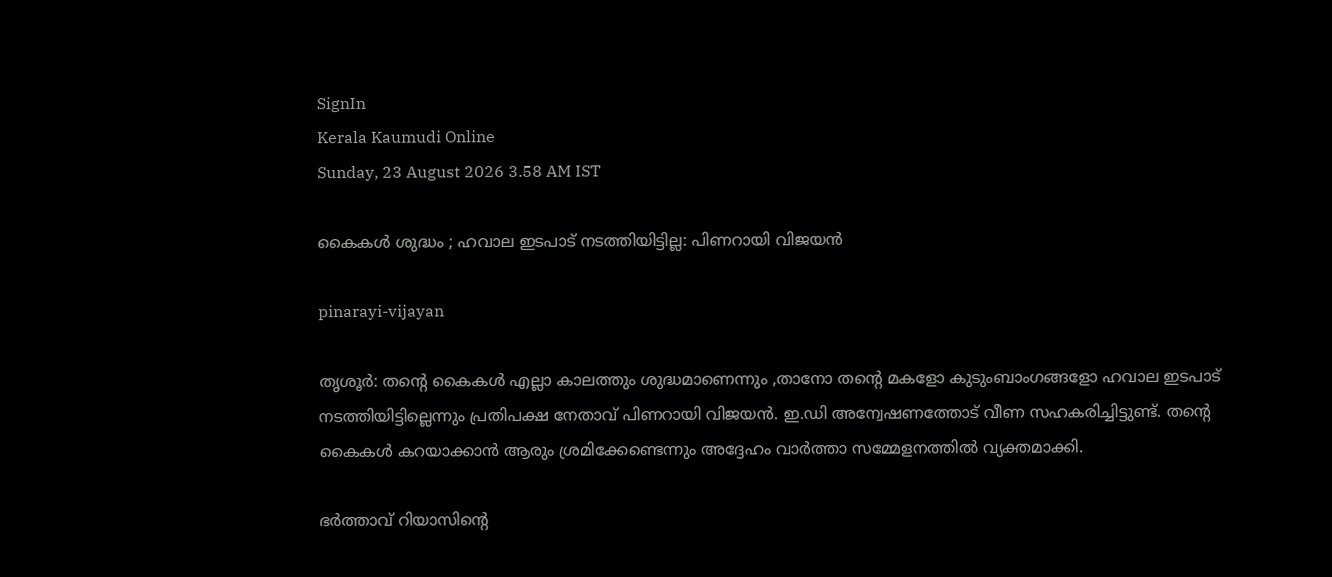SignIn
Kerala Kaumudi Online
Sunday, 23 August 2026 3.58 AM IST

കൈകൾ ശുദ്ധം ; ഹവാല ഇടപാട് നടത്തിയിട്ടില്ല: പിണറായി വിജയൻ

pinarayi-vijayan

തൃശൂർ: തന്റെ കൈകൾ എല്ലാ കാലത്തും ശുദ്ധമാണെന്നും ,താനോ തന്റെ മകളോ കുടുംബാംഗങ്ങളോ ഹവാല ഇടപാട് നടത്തിയിട്ടില്ലെന്നും പ്രതിപക്ഷ നേതാവ് പിണറായി വിജയൻ. ഇ.ഡി അന്വേഷണത്തോട് വീണ സഹകരിച്ചിട്ടുണ്ട്. തന്റെ കൈകൾ കറയാക്കാൻ ആരും ശ്രമിക്കേണ്ടെന്നും അദ്ദേഹം വാർത്താ സമ്മേളനത്തിൽ വ്യക്തമാക്കി.

ഭർത്താവ് റിയാസിന്റെ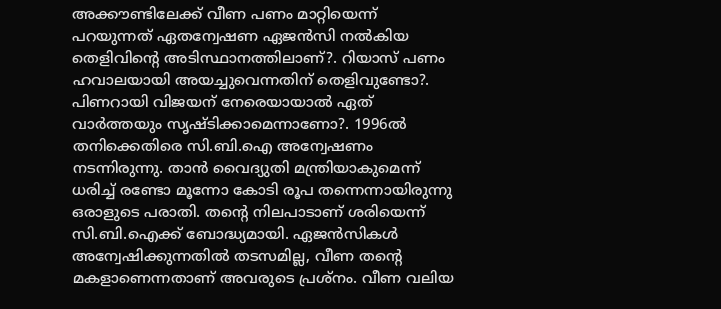അക്കൗണ്ടിലേക്ക് വീണ പണം മാറ്റിയെന്ന് പറയുന്നത് ഏതന്വേഷണ ഏജൻസി നൽകിയ തെളിവിന്റെ അടിസ്ഥാനത്തിലാണ്?. റിയാസ് പണം ഹവാലയായി അയച്ചുവെന്നതിന് തെളിവുണ്ടോ?. പിണറായി വിജയന് നേരെയായാൽ ഏത് വാർത്തയും സൃഷ്ടിക്കാമെന്നാണോ?. 1996ൽ തനിക്കെതിരെ സി.ബി.ഐ അന്വേഷണം നടന്നിരുന്നു. താൻ വൈദ്യുതി മന്ത്രിയാകുമെന്ന് ധരിച്ച് രണ്ടോ മൂന്നോ കോടി രൂപ തന്നെന്നായിരുന്നു ഒരാളുടെ പരാതി. തന്റെ നിലപാടാണ് ശരിയെന്ന് സി.ബി.ഐക്ക് ബോദ്ധ്യമായി. ഏജൻസികൾ അന്വേഷിക്കുന്നതിൽ തടസമില്ല, വീണ തന്റെ മകളാണെന്നതാണ് അവരുടെ പ്രശ്‌നം. വീണ വലിയ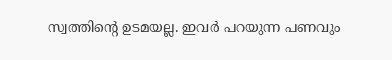സ്വത്തിന്റെ ഉടമയല്ല. ഇവർ പറയുന്ന പണവും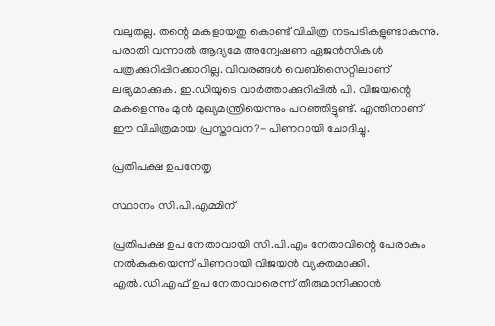വലുതല്ല. തന്റെ മകളായതു കൊണ്ട് വിചിത്ര നടപടികളുണ്ടാകുന്നു. പരാതി വന്നാൽ ആദ്യമേ അന്വേഷണ ഏജൻസികൾ പത്രക്കുറിപ്പിറക്കാറില്ല. വിവരങ്ങൾ വെബ്‌സൈറ്റിലാണ് ലഭ്യമാക്കുക. ഇ.ഡിയുടെ വാർത്താക്കുറിപ്പിൽ പി. വിജയന്റെ മകളെന്നും മുൻ മുഖ്യമന്ത്രിയെന്നും പറഞ്ഞിട്ടുണ്ട്. എന്തിനാണ് ഈ വിചിത്രമായ പ്രസ്താവന?- പിണറായി ചോദിച്ചു.

പ്രതിപക്ഷ ഉപനേതൃ

സ്ഥാനം സി.പി.എമ്മിന്

പ്രതിപക്ഷ ഉപ നേതാവായി സി.പി.എം നേതാവിന്റെ പേരാകും നൽകുകയെന്ന് പിണറായി വിജയൻ വ്യക്തമാക്കി. എൽ.ഡി.എഫ് ഉപ നേതാവാരെന്ന് തീരുമാനിക്കാൻ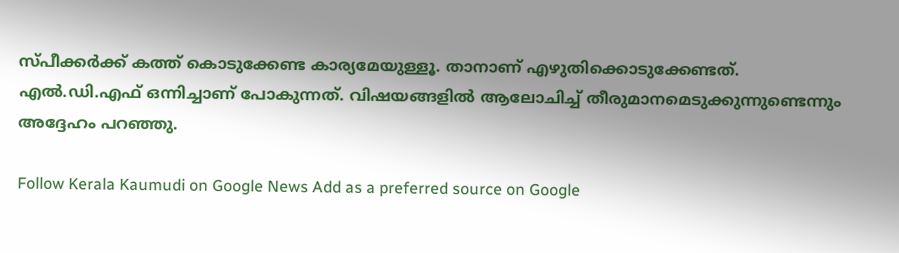സ്പീക്കർക്ക് കത്ത് കൊടുക്കേണ്ട കാര്യമേയുള്ളൂ. താനാണ് എഴുതിക്കൊടുക്കേണ്ടത്. എൽ.ഡി.എഫ് ഒന്നിച്ചാണ് പോകുന്നത്. വിഷയങ്ങളിൽ ആലോചിച്ച് തീരുമാനമെടുക്കുന്നുണ്ടെന്നും അദ്ദേഹം പറഞ്ഞു.

Follow Kerala Kaumudi on Google News Add as a preferred source on Google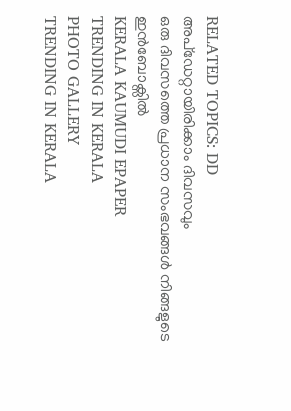RELATED TOPICS: DD
അപ്ഡേറ്റായിരിക്കാം ദിവസവും
ഒരു ദിവസത്തെ പ്രധാന സംഭവങ്ങൾ നിങ്ങളുടെ ഇൻബോക്സിൽ
KERALA KAUMUDI EPAPER
TRENDING IN KERALA
PHOTO GALLERY
TRENDING IN KERALA